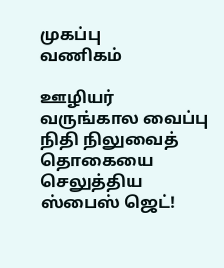முகப்பு
வணிகம்

ஊழியர் வருங்கால வைப்பு நிதி நிலுவைத் தொகையை செலுத்திய ஸ்பைஸ் ஜெட்!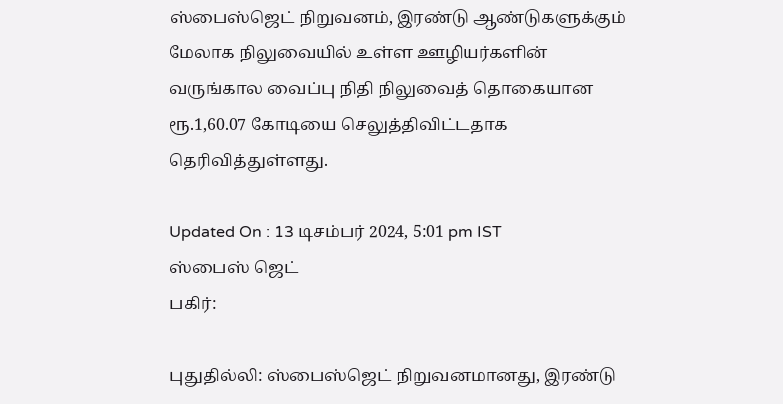ஸ்பைஸ்ஜெட் நிறுவனம், இரண்டு ஆண்டுகளுக்கும் மேலாக நிலுவையில் உள்ள ஊழியர்களின் வருங்கால வைப்பு நிதி நிலுவைத் தொகையான ரூ.1,60.07 கோடியை செலுத்திவிட்டதாக தெரிவித்துள்ளது.

Updated On : 13 டிசம்பர் 2024, 5:01 pm IST
ஸ்பைஸ் ஜெட்
பகிர்:

புதுதில்லி: ஸ்பைஸ்ஜெட் நிறுவனமானது, இரண்டு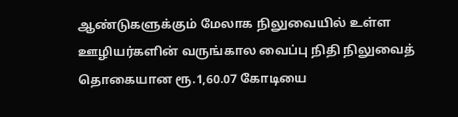ஆண்டுகளுக்கும் மேலாக நிலுவையில் உள்ள ஊழியர்களின் வருங்கால வைப்பு நிதி நிலுவைத் தொகையான ரூ.1,60.07 கோடியை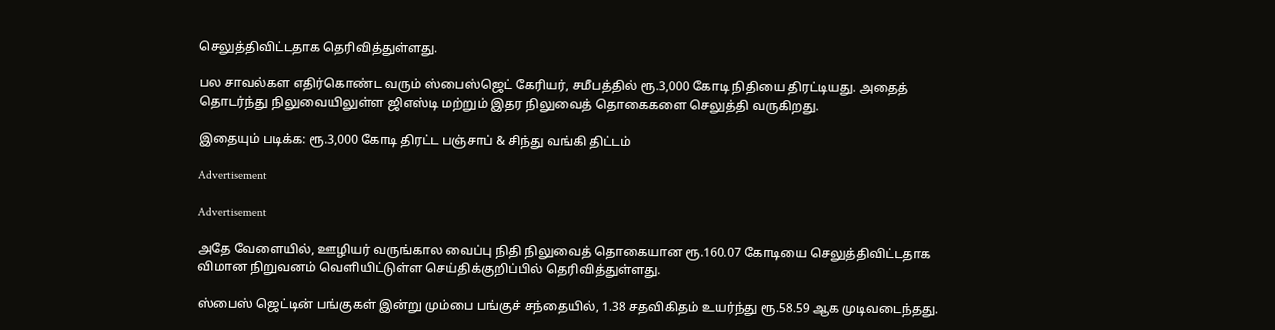செலுத்திவிட்டதாக தெரிவித்துள்ளது.

பல சாவல்கள எதிர்கொண்ட வரும் ஸ்பைஸ்ஜெட் கேரியர், சமீபத்தில் ரூ.3,000 கோடி நிதியை திரட்டியது. அதைத் தொடர்ந்து நிலுவையிலுள்ள ஜிஎஸ்டி மற்றும் இதர நிலுவைத் தொகைகளை செலுத்தி வருகிறது.

இதையும் படிக்க: ரூ.3,000 கோடி திரட்ட பஞ்சாப் & சிந்து வங்கி திட்டம்

Advertisement

Advertisement

அதே வேளையில், ஊழியர் வருங்கால வைப்பு நிதி நிலுவைத் தொகையான ரூ.160.07 கோடியை செலுத்திவிட்டதாக விமான நிறுவனம் வெளியிட்டுள்ள செய்திக்குறிப்பில் தெரிவித்துள்ளது.

ஸ்பைஸ் ஜெட்டின் பங்குகள் இன்று மும்பை பங்குச் சந்தையில், 1.38 சதவிகிதம் உயர்ந்து ரூ.58.59 ஆக முடிவடைந்தது.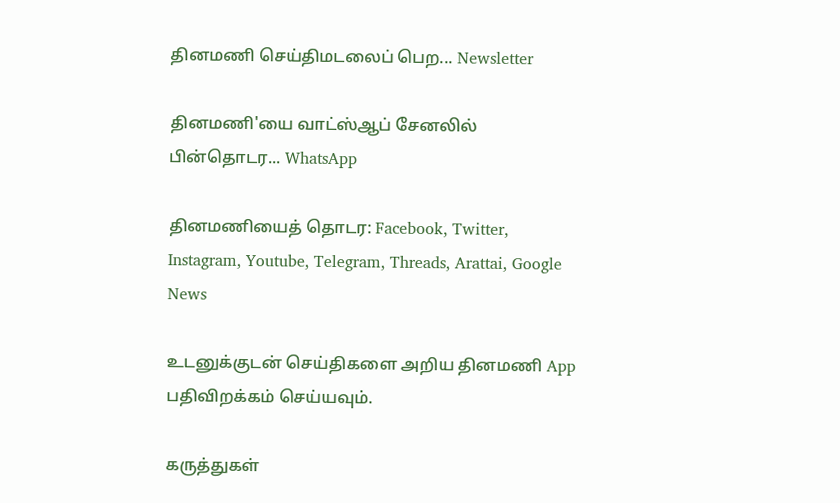தினமணி செய்திமடலைப் பெற... Newsletter

தினமணி'யை வாட்ஸ்ஆப் சேனலில் பின்தொடர... WhatsApp

தினமணியைத் தொடர: Facebook, Twitter, Instagram, Youtube, Telegram, Threads, Arattai, Google News

உடனுக்குடன் செய்திகளை அறிய தினமணி App பதிவிறக்கம் செய்யவும்.

கருத்துகள்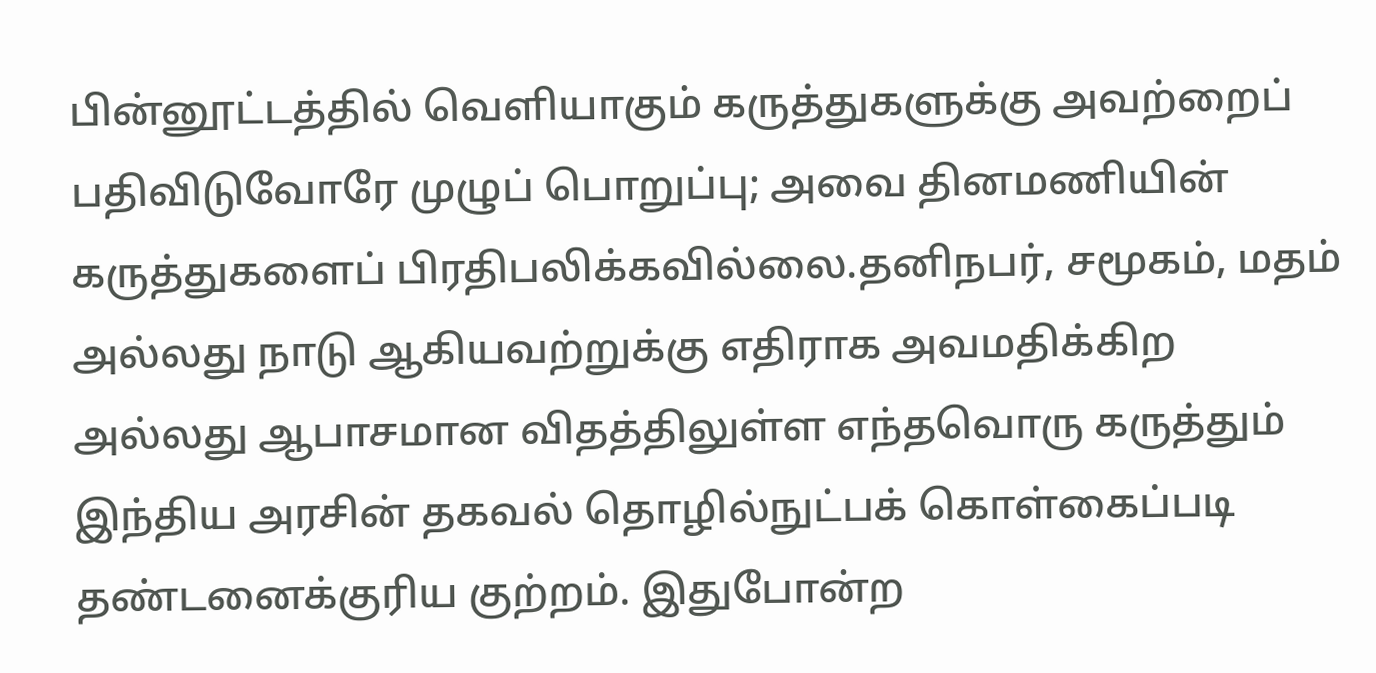பின்னூட்டத்தில் வெளியாகும் கருத்துகளுக்கு அவற்றைப் பதிவிடுவோரே முழுப் பொறுப்பு; அவை தினமணியின் கருத்துகளைப் பிரதிபலிக்கவில்லை.தனிநபர், சமூகம், மதம் அல்லது நாடு ஆகியவற்றுக்கு எதிராக அவமதிக்கிற அல்லது ஆபாசமான விதத்திலுள்ள எந்தவொரு கருத்தும் இந்திய அரசின் தகவல் தொழில்நுட்பக் கொள்கைப்படி தண்டனைக்குரிய குற்றம். இதுபோன்ற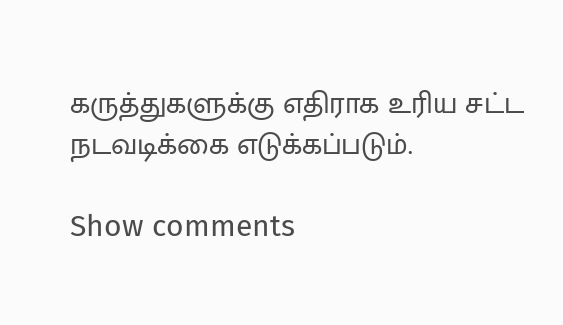கருத்துகளுக்கு எதிராக உரிய சட்ட நடவடிக்கை எடுக்கப்படும்.

Show comments